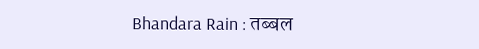Bhandara Rain : तब्बल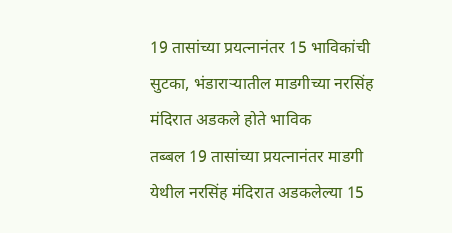19 तासांच्या प्रयत्नानंतर 15 भाविकांची सुटका, भंडाराऱ्यातील माडगीच्या नरसिंह मंदिरात अडकले होते भाविक
तब्बल 19 तासांच्या प्रयत्नानंतर माडगी येथील नरसिंह मंदिरात अडकलेल्या 15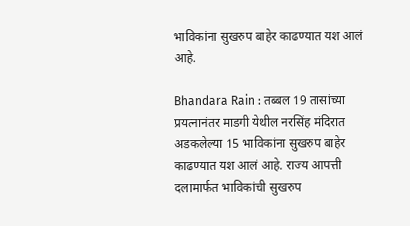भाविकांना सुखरुप बाहेर काढण्यात यश आलं आहे.

Bhandara Rain : तब्बल 19 तासांच्या प्रयत्नानंतर माडगी येथील नरसिंह मंदिरात अडकलेल्या 15 भाविकांना सुखरुप बाहेर काढण्यात यश आलं आहे. राज्य आपत्ती दलामार्फत भाविकांची सुखरुप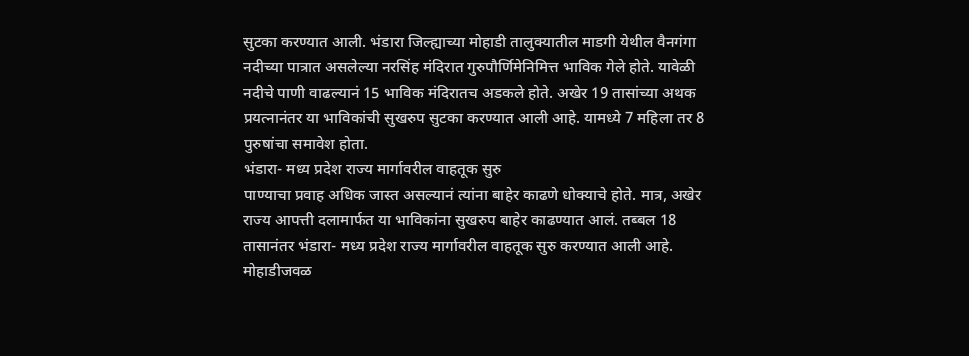सुटका करण्यात आली. भंडारा जिल्ह्याच्या मोहाडी तालुक्यातील माडगी येथील वैनगंगा नदीच्या पात्रात असलेल्या नरसिंह मंदिरात गुरुपौर्णिमेनिमित्त भाविक गेले होते. यावेळी नदीचे पाणी वाढल्यानं 15 भाविक मंदिरातच अडकले होते. अखेर 19 तासांच्या अथक प्रयत्नानंतर या भाविकांची सुखरुप सुटका करण्यात आली आहे. यामध्ये 7 महिला तर 8 पुरुषांचा समावेश होता.
भंडारा- मध्य प्रदेश राज्य मार्गावरील वाहतूक सुरु
पाण्याचा प्रवाह अधिक जास्त असल्यानं त्यांना बाहेर काढणे धोक्याचे होते. मात्र, अखेर राज्य आपत्ती दलामार्फत या भाविकांना सुखरुप बाहेर काढण्यात आलं. तब्बल 18 तासानंतर भंडारा- मध्य प्रदेश राज्य मार्गावरील वाहतूक सुरु करण्यात आली आहे. मोहाडीजवळ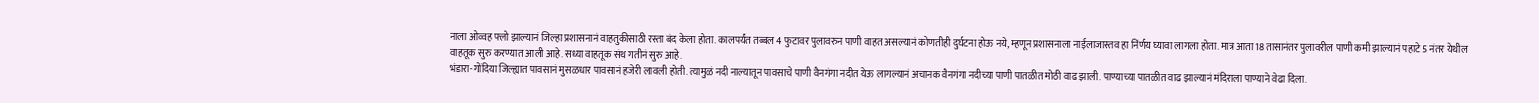नाला ओव्वह फ्लो झाल्यानं जिल्हा प्रशासनानं वाहतुकीसाठी रस्ता बंद केला होता. कालपर्यंत तब्बल 4 फुटावर पुलावरुन पाणी वाहत असल्यानं कोणतीही दुर्घटना होऊ नये, म्हणून प्रशासनाला नाईलाजास्तव हा निंर्णय घ्यावा लागला होता. मात्र आता 18 तासानंतर पुलावरील पाणी कमी झाल्यानं पहाटे 5 नंतर येथील वाहतूक सुरु करण्यात आली आहे. सध्या वाहतूक संथ गतीनं सुरु आहे.
भंडारा-गोंदिया जिल्ह्यात पावसानं मुसळधार पावसानं हजेरी लावली होती. त्यामुळं नदी नाल्यातून पावसाचे पाणी वैनगंगा नदीत येऊ लागल्यानं अचानक वैनगंगा नदीच्या पाणी पातळीत मोठी वाढ झाली. पाण्याच्या पातळीत वाढ झाल्यानं मंदिराला पाण्याने वेढा दिला.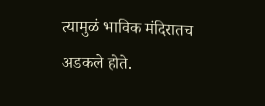त्यामुळं भाविक मंदिरातच अडकले होते.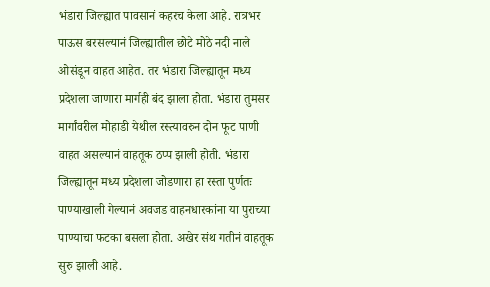भंडारा जिल्ह्यात पावसानं कहरच केला आहे. रात्रभर पाऊस बरसल्यानं जिल्ह्यातील छोटे मोठे नदी नाले ओसंडून वाहत आहेत. तर भंडारा जिल्ह्यातून मध्य प्रदेशला जाणारा मार्गही बंद झाला होता. भंडारा तुमसर मार्गांवरील मोहाडी येथील रस्त्यावरुन दोन फूट पाणी वाहत असल्यानं वाहतूक ठप्प झाली होती. भंडारा जिल्ह्यातून मध्य प्रदेशला जोडणारा हा रस्ता पुर्णतः पाण्याखाली गेल्यानं अवजड वाहनधारकांना या पुराच्या पाण्याचा फटका बसला होता. अखेर संथ गतीनं वाहतूक सुरु झाली आहे.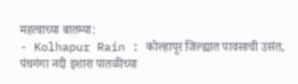महत्वाच्या बातम्या:
- Kolhapur Rain : कोल्हापूर जिल्ह्यात पावसाची उसंत, पंचगंगा नदी इशारा पातळीच्या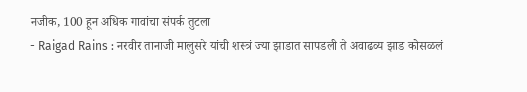नजीक, 100 हून अधिक गावांचा संपर्क तुटला
- Raigad Rains : नरवीर तानाजी मालुसरे यांची शस्त्रं ज्या झाडात सापडली ते अवाढव्य झाड कोसळलं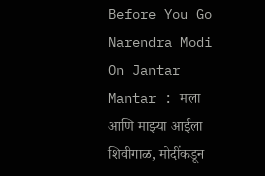Before You Go
Narendra Modi On Jantar Mantar : मला आणि माझ्या आईला शिवीगाळ, मोदींकडून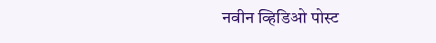नवीन व्हिडिओ पोस्ट